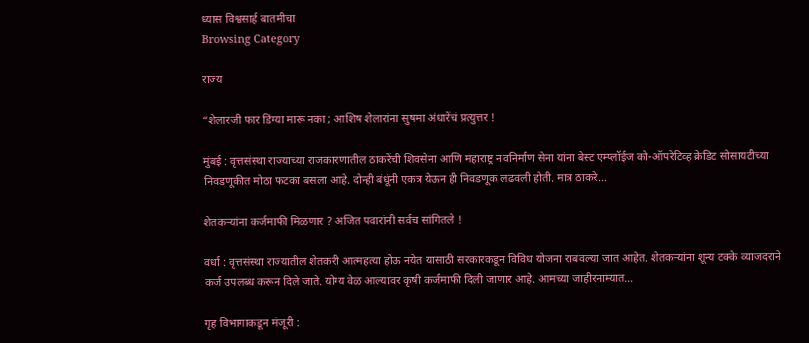ध्यास विश्वसार्ह बातमीचा
Browsing Category

राज्य

“शेलारजी फार डिंग्या मारू नका ; आशिष शेलारांना सुषमा अंधारेंचं प्रत्युत्तर !

मुंबई : वृत्तसंस्था राज्याच्या राजकारणातील ठाकरेंची शिवसेना आणि महाराष्ट्र नवनिर्माण सेना यांना बेस्ट एम्प्लॉईज को-ऑपरेटिव्ह क्रेडिट सोसायटीच्या निवडणूकीत मोठा फटका बसला आहे. दोन्ही बंधूंनी एकत्र येऊन ही निवडणूक लढवली होती. मात्र ठाकरे…

शेतकऱ्यांना कर्जमाफी मिळणार ? अजित पवारांनी सर्वच सांगितले !

वर्धा : वृत्तसंस्था राज्यातील शेतकरी आत्महत्या होऊ नयेत यासाठी सरकारकडून विविध योजना राबवल्या जात आहेत. शेतकऱ्यांना शून्य टक्के व्याजदराने कर्ज उपलब्ध करून दिले जाते. योग्य वेळ आल्यावर कृषी कर्जमाफी दिली जाणार आहे. आमच्या जाहीरनाम्यात…

गृह विभागाकडून मंजूरी :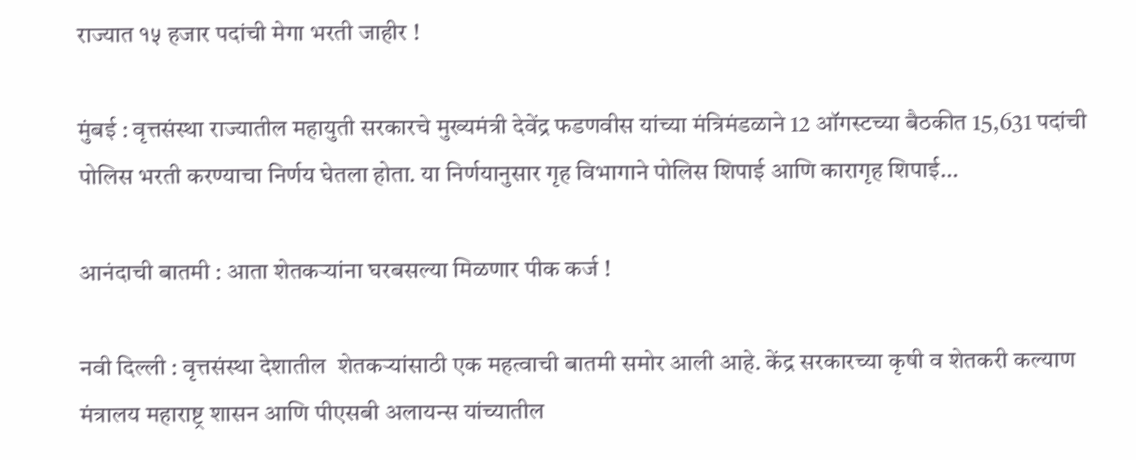राज्यात १५ हजार पदांची मेगा भरती जाहीर !

मुंबई : वृत्तसंस्था राज्यातील महायुती सरकारचे मुख्यमंत्री देवेंद्र फडणवीस यांच्या मंत्रिमंडळाने 12 ऑगस्टच्या बैठकीत 15,631 पदांची पोलिस भरती करण्याचा निर्णय घेतला होता. या निर्णयानुसार गृह विभागाने पोलिस शिपाई आणि कारागृह शिपाई…

आनंदाची बातमी : आता शेतकऱ्यांना घरबसल्या मिळणार पीक कर्ज !

नवी दिल्ली : वृत्तसंस्था देशातील  शेतकऱ्यांसाठी एक महत्वाची बातमी समोर आली आहे. केंद्र सरकारच्या कृषी व शेतकरी कल्याण मंत्रालय महाराष्ट्र शासन आणि पीएसबी अलायन्स यांच्यातील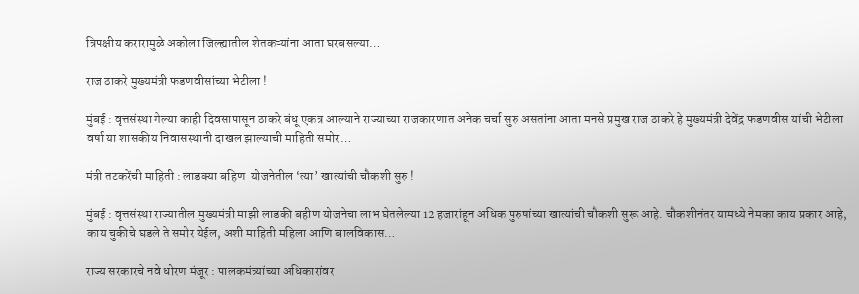त्रिपक्षीय करारामुळे अकोला जिल्ह्यातील शेतकऱ्यांना आता घरबसल्या…

राज ठाकरे मुख्यमंत्री फडणवीसांच्या भेटीला !

मुंबई : वृत्तसंस्था गेल्या काही दिवसापासून ठाकरे बंधू एकत्र आल्याने राज्याच्या राजकारणात अनेक चर्चा सुरु असतांना आता मनसे प्रमुख राज ठाकरे हे मुख्यमंत्री देवेंद्र फडणवीस यांची भेटीला वर्षा या शासकीय निवासस्थानी दाखल झाल्याची माहिती समोर…

मंत्री तटकरेंची माहिती : लाडक्या बहिण  योजनेतील ‘त्या’ खात्यांची चौकशी सुरु !

मुंबई : वृत्तसंस्था राज्यातील मुख्यमंत्री माझी लाडकी बहीण योजनेचा लाभ घेतलेल्या 12 हजारांहून अधिक पुरुषांच्या खात्यांची चौकशी सुरू आहे. चौकशीनंतर यामध्ये नेमका काय प्रकार आहे, काय चुकीचे घडले ते समोर येईल, अशी माहिती महिला आणि बालविकास…

राज्य सरकारचे नवे धोरण मंजूर : पालकमंत्र्यांच्या अधिकारांवर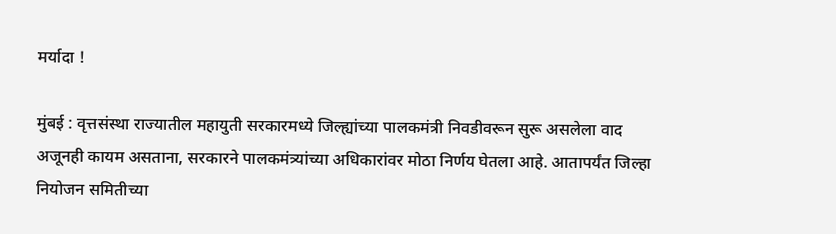मर्यादा !

मुंबई : वृत्तसंस्था राज्यातील महायुती सरकारमध्ये जिल्ह्यांच्या पालकमंत्री निवडीवरून सुरू असलेला वाद अजूनही कायम असताना, सरकारने पालकमंत्र्यांच्या अधिकारांवर मोठा निर्णय घेतला आहे. आतापर्यंत जिल्हा नियोजन समितीच्या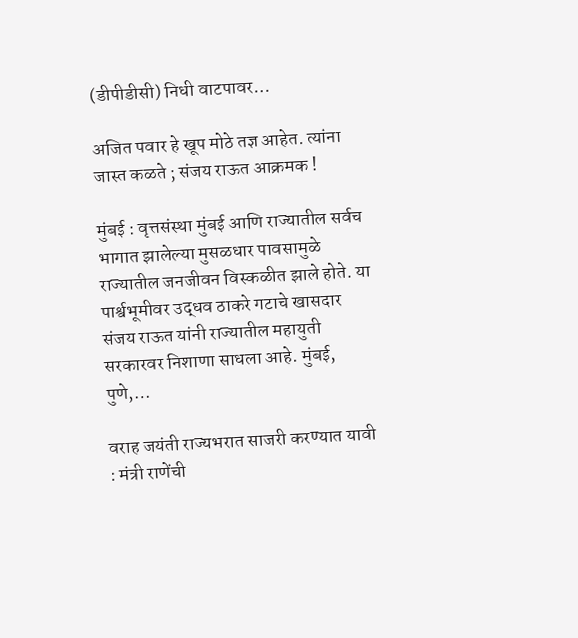(डीपीडीसी) निधी वाटपावर…

अजित पवार हे खूप मोठे तज्ञ आहेत. त्यांना जास्त कळते ; संजय राऊत आक्रमक !

मुंबई : वृत्तसंस्था मुंबई आणि राज्यातील सर्वच भागात झालेल्या मुसळधार पावसामुळे राज्यातील जनजीवन विस्कळीत झाले होते. या पार्श्वभूमीवर उद्धव ठाकरे गटाचे खासदार संजय राऊत यांनी राज्यातील महायुती सरकारवर निशाणा साधला आहे. मुंबई, पुणे,…

वराह जयंती राज्यभरात साजरी करण्यात यावी : मंत्री राणेंची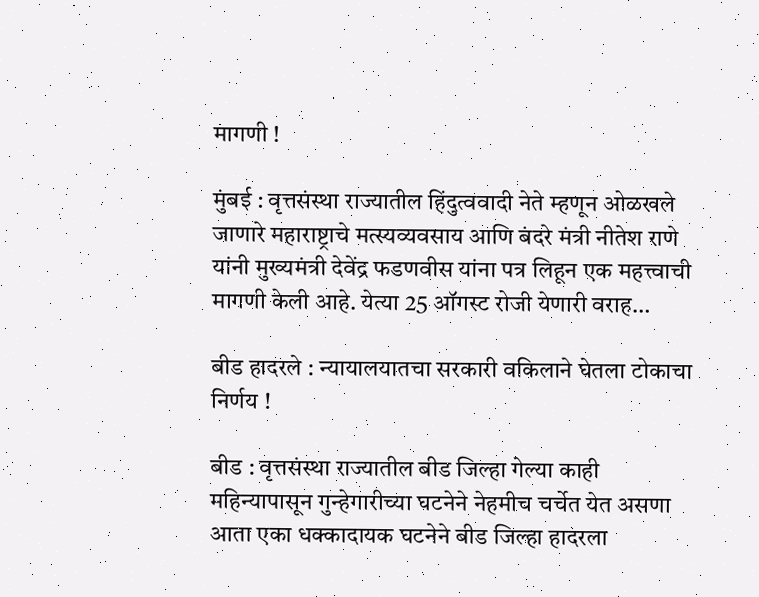मागणी !

मुंबई : वृत्तसंस्था राज्यातील हिंदुत्ववादी नेते म्हणून ओळखले जाणारे महाराष्ट्राचे मत्स्यव्यवसाय आणि बंदरे मंत्री नीतेश राणे यांनी मुख्यमंत्री देवेंद्र फडणवीस यांना पत्र लिहून एक महत्त्वाची मागणी केली आहे. येत्या 25 ऑगस्ट रोजी येणारी वराह…

बीड हादरले : न्यायालयातचा सरकारी वकिलाने घेतला टोकाचा निर्णय !

बीड : वृत्तसंस्था राज्यातील बीड जिल्हा गेल्या काही महिन्यापासून गुन्हेगारीच्या घटनेने नेहमीच चर्चेत येत असणा आता एका धक्कादायक घटनेने बीड जिल्हा हादरला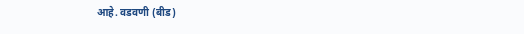आहे. वडवणी (बीड)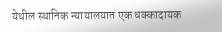येथील स्थानिक न्यायालयात एक धक्कादायक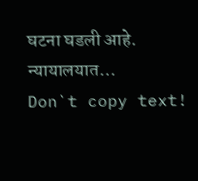घटना घडली आहे. न्यायालयात…
Don`t copy text!